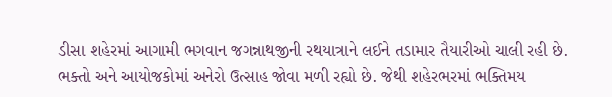ડીસા શહેરમાં આગામી ભગવાન જગન્નાથજીની રથયાત્રાને લઈને તડામાર તૈયારીઓ ચાલી રહી છે. ભક્તો અને આયોજકોમાં અનેરો ઉત્સાહ જોવા મળી રહ્યો છે. જેથી શહેરભરમાં ભક્તિમય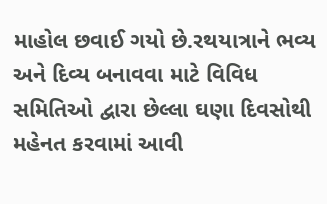માહોલ છવાઈ ગયો છે.રથયાત્રાને ભવ્ય અને દિવ્ય બનાવવા માટે વિવિધ સમિતિઓ દ્વારા છેલ્લા ઘણા દિવસોથી મહેનત કરવામાં આવી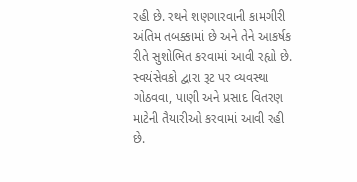રહી છે. રથને શણગારવાની કામગીરી અંતિમ તબક્કામાં છે અને તેને આકર્ષક રીતે સુશોભિત કરવામાં આવી રહ્યો છે. સ્વયંસેવકો દ્વારા રૂટ પર વ્યવસ્થા ગોઠવવા, પાણી અને પ્રસાદ વિતરણ માટેની તૈયારીઓ કરવામાં આવી રહી છે.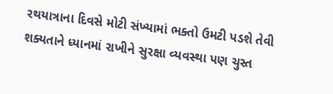રથયાત્રાના દિવસે મોટી સંખ્યામાં ભક્તો ઉમટી પડશે તેવી શક્યતાને ધ્યાનમાં રાખીને સુરક્ષા વ્યવસ્થા પણ ચુસ્ત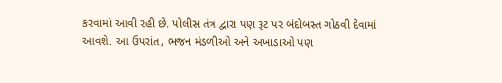કરવામાં આવી રહી છે. પોલીસ તંત્ર દ્વારા પણ રૂટ પર બંદોબસ્ત ગોઠવી દેવામાં આવશે. આ ઉપરાંત, ભજન મંડળીઓ અને અખાડાઓ પણ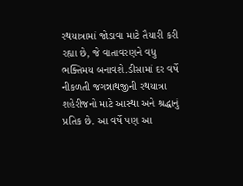રથયાત્રામાં જોડાવા માટે તૈયારી કરી રહ્યા છે, જે વાતાવરણને વધુ ભક્તિમય બનાવશે.ડીસામાં દર વર્ષે નીકળતી જગન્નાથજીની રથયાત્રા શહેરીજનો માટે આસ્થા અને શ્રદ્ધાનું પ્રતિક છે. આ વર્ષે પણ આ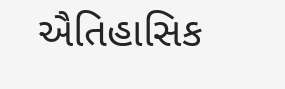ઐતિહાસિક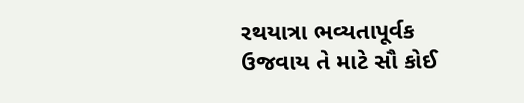રથયાત્રા ભવ્યતાપૂર્વક ઉજવાય તે માટે સૌ કોઈ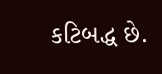કટિબદ્ધ છે.